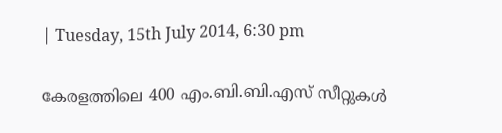| Tuesday, 15th July 2014, 6:30 pm

കേരളത്തിലെ 400 എം.ബി.ബി.എസ് സീറ്റുകള്‍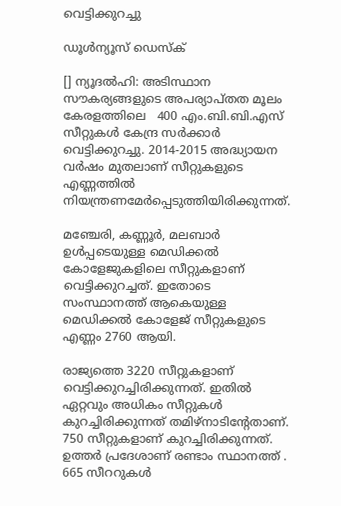വെട്ടിക്കുറച്ചു

ഡൂള്‍ന്യൂസ് ഡെസ്‌ക്

[] ന്യൂദല്‍ഹി: അടിസ്ഥാന സൗകര്യങ്ങളുടെ അപര്യാപ്തത മൂലം കേരളത്തിലെ   400 എം.ബി.ബി.എസ് സീറ്റുകള്‍ കേന്ദ്ര സര്‍ക്കാര്‍ വെട്ടിക്കുറച്ചു. 2014-2015 അദ്ധ്യായന വര്‍ഷം മുതലാണ് സീറ്റുകളുടെ എണ്ണത്തില്‍ നിയന്ത്രണമേര്‍പ്പെടുത്തിയിരിക്കുന്നത്.

മഞ്ചേരി, കണ്ണൂര്‍, മലബാര്‍  ഉള്‍പ്പടെയുള്ള മെഡിക്കല്‍ കോളേജുകളിലെ സീറ്റുകളാണ് വെട്ടിക്കുറച്ചത്. ഇതോടെ സംസ്ഥാനത്ത് ആകെയുള്ള മെഡിക്കല്‍ കോളേജ് സീറ്റുകളുടെ എണ്ണം 2760 ആയി.

രാജ്യത്തെ 3220 സീറ്റുകളാണ് വെട്ടിക്കുറച്ചിരിക്കുന്നത്. ഇതില്‍ ഏറ്റവും അധികം സീറ്റുകള്‍ കുറച്ചിരിക്കുന്നത് തമിഴ്‌നാടിന്റേതാണ്. 750 സീറ്റുകളാണ് കുറച്ചിരിക്കുന്നത്. ഉത്തര്‍ പ്രദേശാണ് രണ്ടാം സ്ഥാനത്ത് . 665 സീററുകള്‍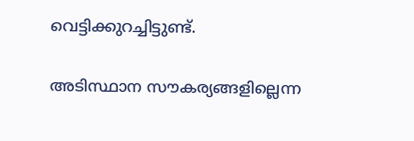വെട്ടിക്കുറച്ചിട്ടുണ്ട്.

അടിസ്ഥാന സൗകര്യങ്ങളില്ലെന്ന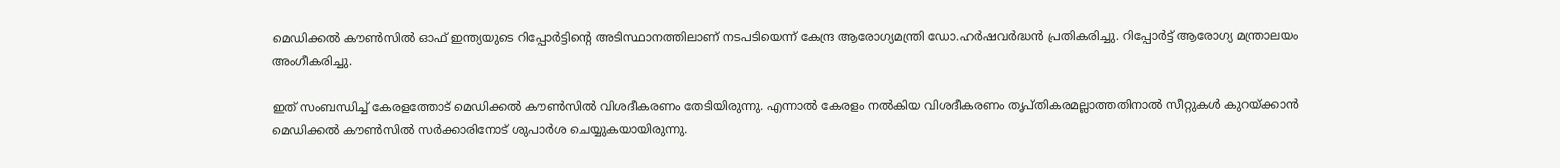മെഡിക്കല്‍ കൗണ്‍സില്‍ ഓഫ് ഇന്ത്യയുടെ റിപ്പോര്‍ട്ടിന്റെ അടിസ്ഥാനത്തിലാണ് നടപടിയെന്ന് കേന്ദ്ര ആരോഗ്യമന്ത്രി ഡോ.ഹര്‍ഷവര്‍ദ്ധന്‍ പ്രതികരിച്ചു. റിപ്പോര്‍ട്ട് ആരോഗ്യ മന്ത്രാലയം അംഗീകരിച്ചു.

ഇത് സംബന്ധിച്ച് കേരളത്തോട് മെഡിക്കല്‍ കൗണ്‍സില്‍ വിശദീകരണം തേടിയിരുന്നു. എന്നാല്‍ കേരളം നല്‍കിയ വിശദീകരണം തൃപ്തികരമല്ലാത്തതിനാല്‍ സീറ്റുകള്‍ കുറയ്ക്കാന്‍ മെഡിക്കല്‍ കൗണ്‍സില്‍ സര്‍ക്കാരിനോട് ശുപാര്‍ശ ചെയ്യുകയായിരുന്നു.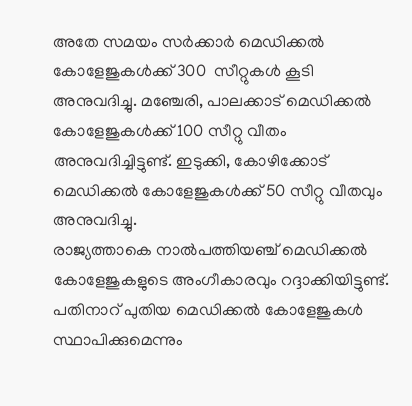അതേ സമയം സര്‍ക്കാര്‍ മെഡിക്കല്‍ കോളേജുകള്‍ക്ക് 300  സീറ്റുകള്‍ കൂടി അനുവദിച്ചു. മഞ്ചേരി, പാലക്കാട് മെഡിക്കല്‍ കോളേജുകള്‍ക്ക് 100 സീറ്റു വീതം അനുവദിച്ചിട്ടുണ്ട്. ഇടുക്കി, കോഴിക്കോട് മെഡിക്കല്‍ കോളേജുകള്‍ക്ക് 50 സീറ്റു വീതവും അനുവദിച്ചു.
രാജ്യത്താകെ നാല്‍പത്തിയഞ്ച് മെഡിക്കല്‍ കോളേജുകളുടെ അംഗീകാരവും റദ്ദാക്കിയിട്ടുണ്ട്.  പതിനാറ് പുതിയ മെഡിക്കല്‍ കോളേജുകള്‍ സ്ഥാപിക്കുമെന്നും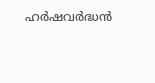ഹര്‍ഷവര്‍ദ്ധന്‍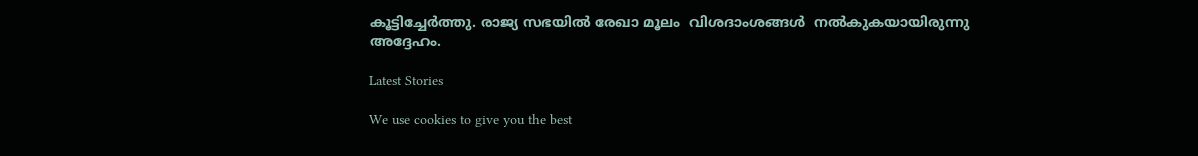കൂട്ടിച്ചേര്‍ത്തു. രാജ്യ സഭയില്‍ രേഖാ മൂലം  വിശദാംശങ്ങള്‍  നല്‍കുകയായിരുന്നു അദ്ദേഹം.

Latest Stories

We use cookies to give you the best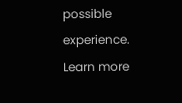possible experience. Learn more